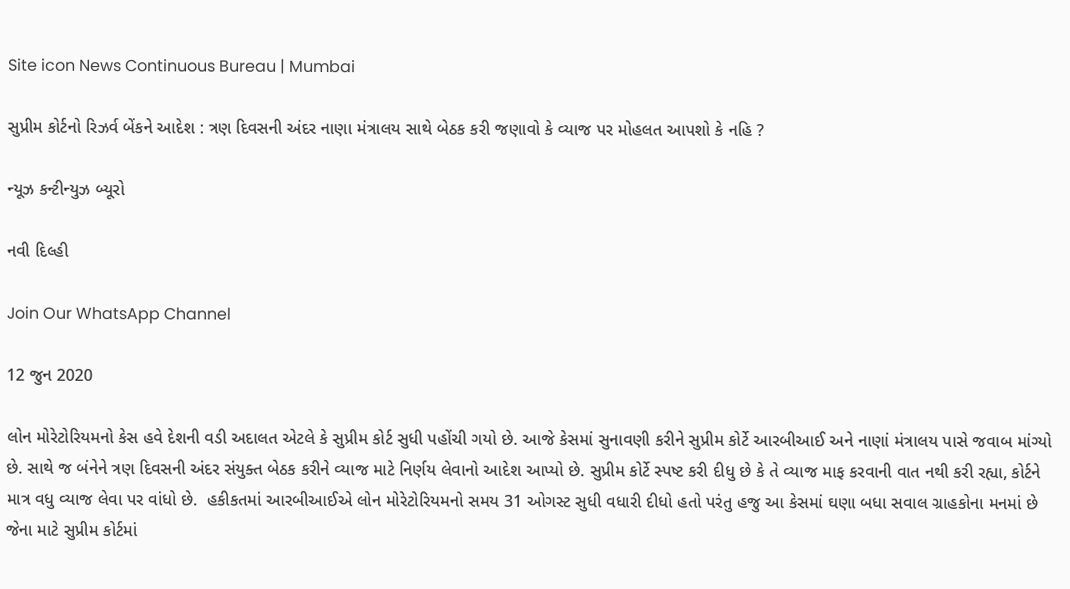Site icon News Continuous Bureau | Mumbai

સુપ્રીમ કોર્ટનો રિઝર્વ બેંકને આદેશ : ત્રણ દિવસની અંદર નાણા મંત્રાલય સાથે બેઠક કરી જણાવો કે વ્યાજ પર મોહલત આપશો કે નહિ ?

ન્યૂઝ કન્ટીન્યુઝ બ્યૂરો

નવી દિલ્હી

Join Our WhatsApp Channel

12 જુન 2020

લોન મોરેટોરિયમનો કેસ હવે દેશની વડી અદાલત એટલે કે સુપ્રીમ કોર્ટ સુધી પહોંચી ગયો છે. આજે કેસમાં સુનાવણી કરીને સુપ્રીમ કોર્ટે આરબીઆઈ અને નાણાં મંત્રાલય પાસે જવાબ માંગ્યો છે. સાથે જ બંનેને ત્રણ દિવસની અંદર સંયુક્ત બેઠક કરીને વ્યાજ માટે નિર્ણય લેવાનો આદેશ આપ્યો છે. સુપ્રીમ કોર્ટે સ્પષ્ટ કરી દીધુ છે કે તે વ્યાજ માફ કરવાની વાત નથી કરી રહ્યા, કોર્ટને માત્ર વધુ વ્યાજ લેવા પર વાંધો છે.  હકીકતમાં આરબીઆઈએ લોન મોરેટોરિયમનો સમય 31 ઓગસ્ટ સુધી વધારી દીધો હતો પરંતુ હજુ આ કેસમાં ઘણા બધા સવાલ ગ્રાહકોના મનમાં છે જેના માટે સુપ્રીમ કોર્ટમાં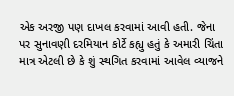એક અરજી પણ દાખલ કરવામાં આવી હતી. જેના પર સુનાવણી દરમિયાન કોર્ટે કહ્યુ હતું કે અમારી ચિંતા માત્ર એટલી છે કે શું સ્થગિત કરવામાં આવેલ વ્યાજને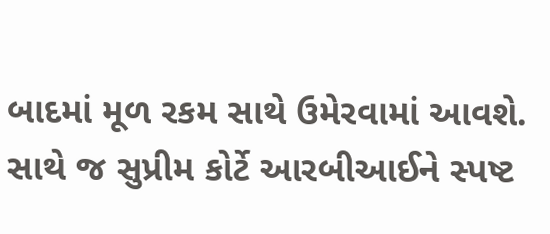બાદમાં મૂળ રકમ સાથે ઉમેરવામાં આવશે. સાથે જ સુપ્રીમ કોર્ટે આરબીઆઈને સ્પષ્ટ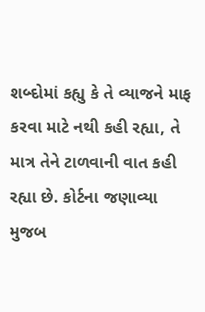શબ્દોમાં કહ્યુ કે તે વ્યાજને માફ કરવા માટે નથી કહી રહ્યા, તે માત્ર તેને ટાળવાની વાત કહી રહ્યા છે. કોર્ટના જણાવ્યા મુજબ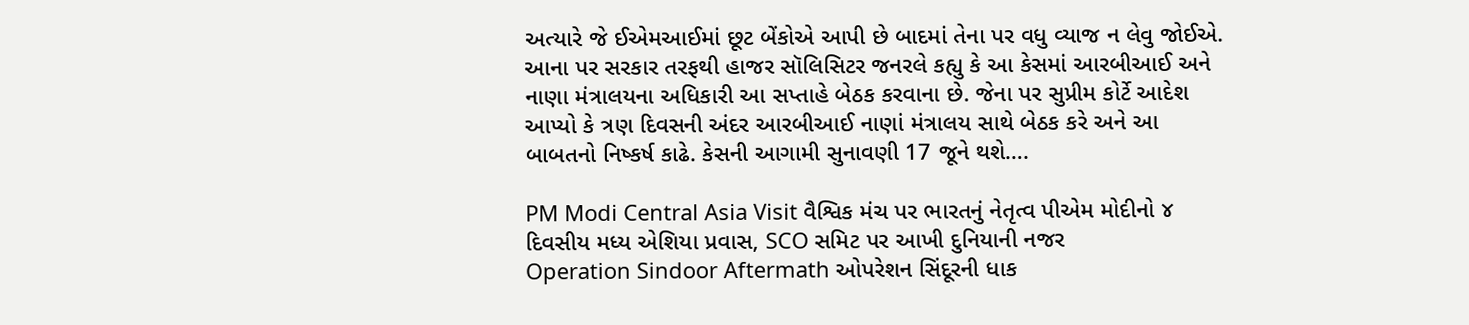અત્યારે જે ઈએમઆઈમાં છૂટ બેંકોએ આપી છે બાદમાં તેના પર વધુ વ્યાજ ન લેવુ જોઈએ. આના પર સરકાર તરફથી હાજર સૉલિસિટર જનરલે કહ્યુ કે આ કેસમાં આરબીઆઈ અને નાણા મંત્રાલયના અધિકારી આ સપ્તાહે બેઠક કરવાના છે. જેના પર સુપ્રીમ કોર્ટે આદેશ આપ્યો કે ત્રણ દિવસની અંદર આરબીઆઈ નાણાં મંત્રાલય સાથે બેઠક કરે અને આ બાબતનો નિષ્કર્ષ કાઢે. કેસની આગામી સુનાવણી 17 જૂને થશે….

PM Modi Central Asia Visit વૈશ્વિક મંચ પર ભારતનું નેતૃત્વ પીએમ મોદીનો ૪ દિવસીય મધ્ય એશિયા પ્રવાસ, SCO સમિટ પર આખી દુનિયાની નજર
Operation Sindoor Aftermath ઓપરેશન સિંદૂરની ધાક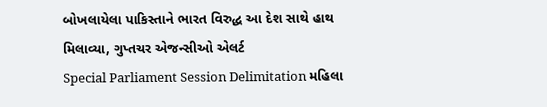બોખલાયેલા પાકિસ્તાને ભારત વિરુદ્ધ આ દેશ સાથે હાથ મિલાવ્યા, ગુપ્તચર એજન્સીઓ એલર્ટ
Special Parliament Session Delimitation મહિલા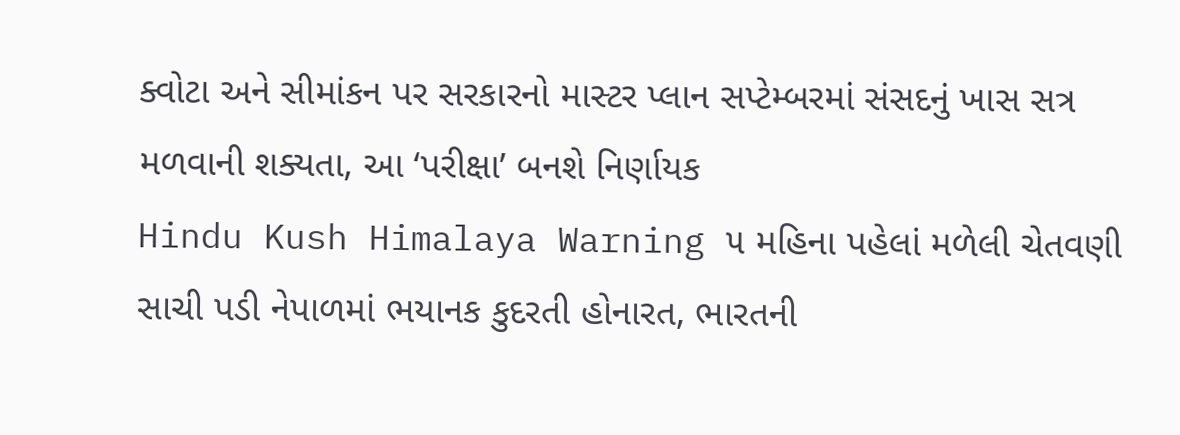ક્વોટા અને સીમાંકન પર સરકારનો માસ્ટર પ્લાન સપ્ટેમ્બરમાં સંસદનું ખાસ સત્ર મળવાની શક્યતા, આ ‘પરીક્ષા’ બનશે નિર્ણાયક
Hindu Kush Himalaya Warning ૫ મહિના પહેલાં મળેલી ચેતવણી સાચી પડી નેપાળમાં ભયાનક કુદરતી હોનારત, ભારતની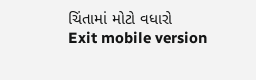ચિંતામાં મોટો વધારો
Exit mobile version